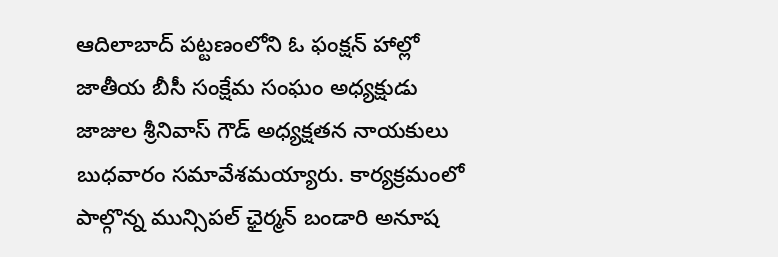ఆదిలాబాద్ పట్టణంలోని ఓ ఫంక్షన్ హాల్లో జాతీయ బీసీ సంక్షేమ సంఘం అధ్యక్షుడు జాజుల శ్రీనివాస్ గౌడ్ అధ్యక్షతన నాయకులు బుధవారం సమావేశమయ్యారు. కార్యక్రమంలో పాల్గొన్న మున్సిపల్ ఛైర్మన్ బండారి అనూష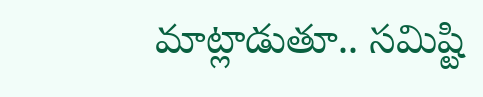మాట్లాడుతూ.. సమిష్టి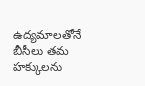ఉద్యమాలతోనే బీసీలు తమ హక్కులను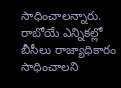సాధించాలన్నారు. రాబోయే ఎన్నికల్లో బీసీలు రాజ్యాధికారం సాధించాలని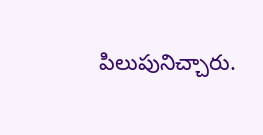పిలుపునిచ్చారు.